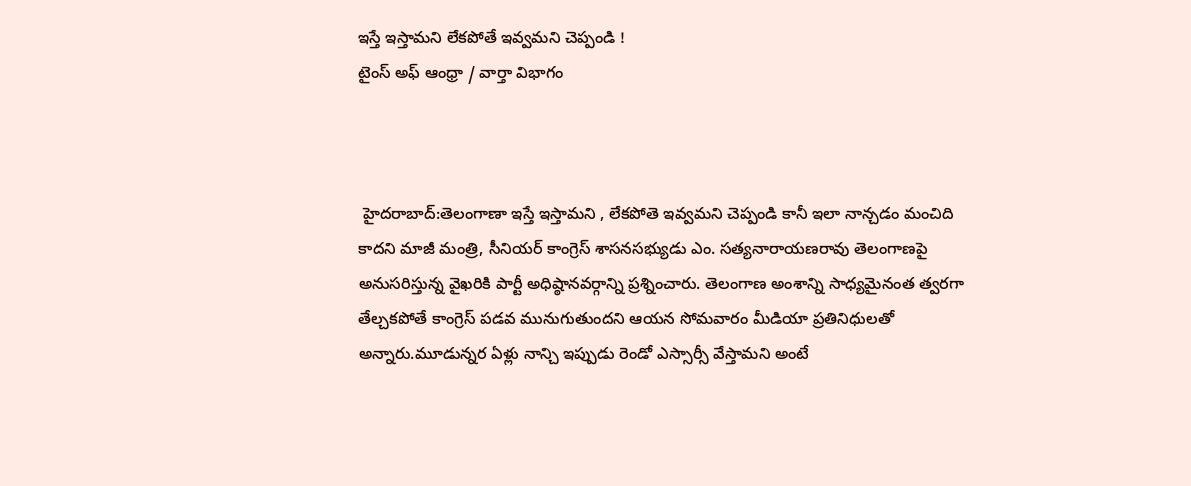ఇస్తే ఇస్తామని లేకపోతే ఇవ్వమని చెప్పండి !
టైంస్ అఫ్ ఆంధ్రా / వార్తా విభాగం



 హైదరాబాద్:తెలంగాణా ఇస్తే ఇస్తామని , లేకపోతె ఇవ్వమని చెప్పండి కానీ ఇలా నాన్చడం మంచిది కాదని మాజీ మంత్రి, సీనియర్ కాంగ్రెస్ శాసనసభ్యుడు ఎం. సత్యనారాయణరావు తెలంగాణపై అనుసరిస్తున్న వైఖరికి పార్టీ అధిష్ఠానవర్గాన్ని ప్రశ్నించారు. తెలంగాణ అంశాన్ని సాధ్యమైనంత త్వరగా తేల్చకపోతే కాంగ్రెస్ పడవ మునుగుతుందని ఆయన సోమవారం మీడియా ప్రతినిధులతో అన్నారు.మూడున్నర ఏళ్లు నాన్చి ఇప్పుడు రెండో ఎస్సార్సీ వేస్తామని అంటే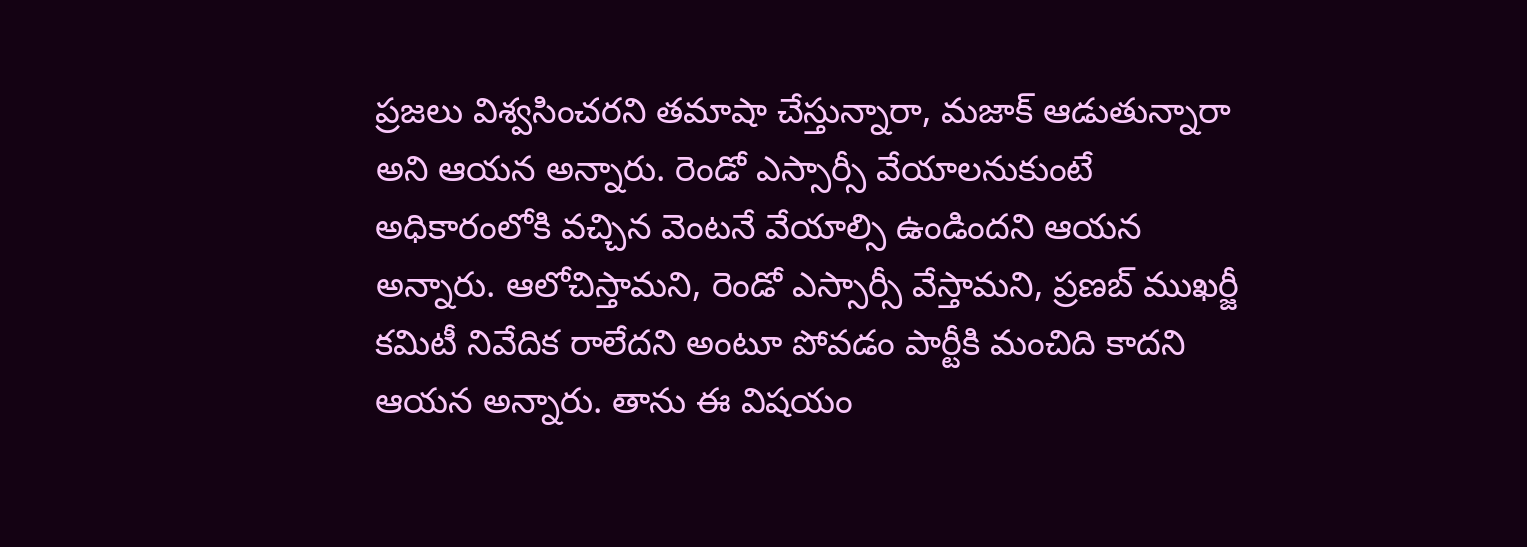ప్రజలు విశ్వసించరని తమాషా చేస్తున్నారా, మజాక్ ఆడుతున్నారా అని ఆయన అన్నారు. రెండో ఎస్సార్సీ వేయాలనుకుంటే అధికారంలోకి వచ్చిన వెంటనే వేయాల్సి ఉండిందని ఆయన అన్నారు. ఆలోచిస్తామని, రెండో ఎస్సార్సీ వేస్తామని, ప్రణబ్ ముఖర్జీ కమిటీ నివేదిక రాలేదని అంటూ పోవడం పార్టీకి మంచిది కాదని ఆయన అన్నారు. తాను ఈ విషయం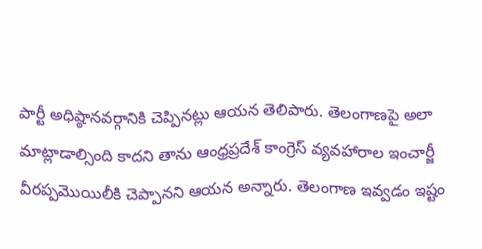పార్టీ అధిష్ఠానవర్గానికి చెప్పినట్లు ఆయన తెలిపారు. తెలంగాణపై అలా మాట్లాడాల్సింది కాదని తాను ఆంధ్రప్రదేశ్ కాంగ్రెస్ వ్యవహారాల ఇంచార్జీ వీరప్పమొయిలీకి చెప్పానని ఆయన అన్నారు. తెలంగాణ ఇవ్వడం ఇష్టం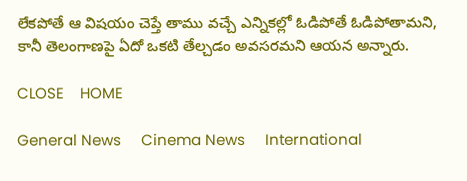లేకపోతే ఆ విషయం చెప్తే తాము వచ్చే ఎన్నికల్లో ఓడిపోతే ఓడిపోతామని, కానీ తెలంగాణపై ఏదో ఒకటి తేల్చడం అవసరమని ఆయన అన్నారు.

CLOSE    HOME

General News     Cinema News     International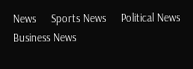News     Sports News     Political News     Business News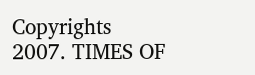Copyrights 2007. TIMES OF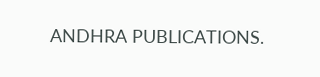ANDHRA PUBLICATIONS.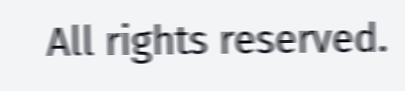All rights reserved.